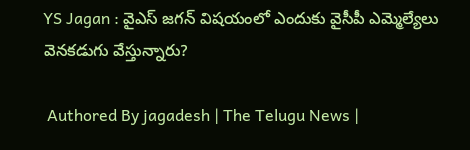YS Jagan : వైఎస్ జగన్ విషయంలో ఎందుకు వైసీపీ ఎమ్మెల్యేలు వెనకడుగు వేస్తున్నారు?

 Authored By jagadesh | The Telugu News |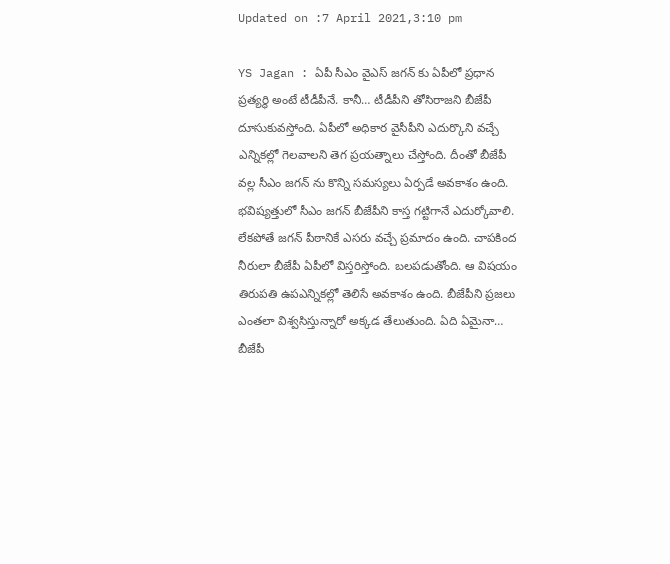Updated on :7 April 2021,3:10 pm

YS Jagan : ఏపీ సీఎం వైఎస్ జగన్ కు ఏపీలో ప్రధాన ప్రత్యర్థి అంటే టీడీపీనే. కానీ… టీడీపీని తోసిరాజని బీజేపీ దూసుకువస్తోంది. ఏపీలో అధికార వైసీపీని ఎదుర్కొని వచ్చే ఎన్నికల్లో గెలవాలని తెగ ప్రయత్నాలు చేస్తోంది. దీంతో బీజేపీ వల్ల సీఎం జగన్ ను కొన్ని సమస్యలు ఏర్పడే అవకాశం ఉంది. భవిష్యత్తులో సీఎం జగన్ బీజేపీని కాస్త గట్టిగానే ఎదుర్కోవాలి. లేకపోతే జగన్ పీఠానికే ఎసరు వచ్చే ప్రమాదం ఉంది. చాపకింద నీరులా బీజేపీ ఏపీలో విస్తరిస్తోంది. బలపడుతోంది. ఆ విషయం తిరుపతి ఉపఎన్నికల్లో తెలిసే అవకాశం ఉంది. బీజేపీని ప్రజలు ఎంతలా విశ్వసిస్తున్నారో అక్కడ తేలుతుంది. ఏది ఏమైనా… బీజేపీ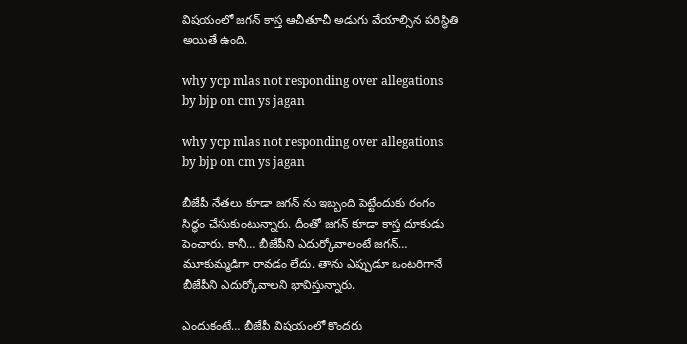విషయంలో జగన్ కాస్త ఆచీతూచీ అడుగు వేయాల్సిన పరిస్థితి అయితే ఉంది.

why ycp mlas not responding over allegations by bjp on cm ys jagan

why ycp mlas not responding over allegations by bjp on cm ys jagan

బీజేపీ నేతలు కూడా జగన్ ను ఇబ్బంది పెట్టేందుకు రంగం సిద్ధం చేసుకుంటున్నారు. దీంతో జగన్ కూడా కాస్త దూకుడు పెంచారు. కానీ… బీజేపీని ఎదుర్కోవాలంటే జగన్… మూకుమ్మడిగా రావడం లేదు. తాను ఎప్పుడూ ఒంటరిగానే బీజేపీని ఎదుర్కోవాలని భావిస్తున్నారు.

ఎందుకంటే… బీజేపీ విషయంలో కొందరు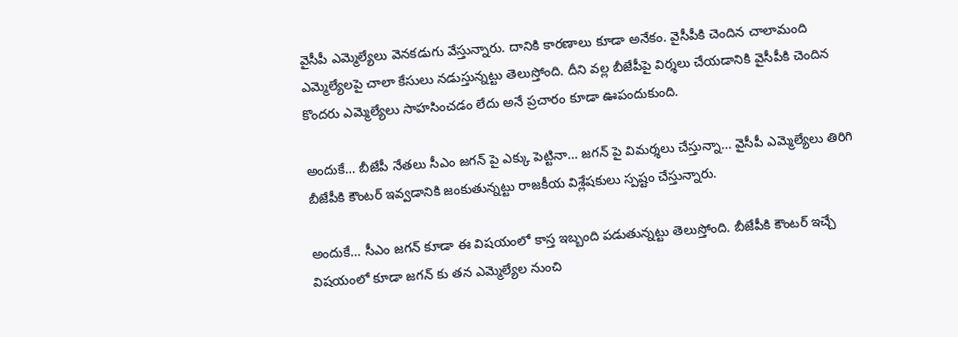వైసీపీ ఎమ్మెల్యేలు వెనకడుగు వేస్తున్నారు. దానికి కారణాలు కూడా అనేకం. వైసీపీకి చెందిన చాలామంది ఎమ్మెల్యేలపై చాలా కేసులు నడుస్తున్నట్టు తెలుస్తోంది. దీని వల్ల బీజేపీపై విర్శలు చేయడానికి వైసీపీకి చెందిన కొందరు ఎమ్మెల్యేలు సాహసించడం లేదు అనే ప్రచారం కూడా ఊపందుకుంది.

అందుకే… బీజేపీ నేతలు సీఎం జగన్ పై ఎక్కు పెట్టినా… జగన్ పై విమర్శలు చేస్తున్నా… వైసీపీ ఎమ్మెల్యేలు తిరిగి బీజేపీకి కౌంటర్ ఇవ్వడానికి జంకుతున్నట్టు రాజకీయ విశ్లేషకులు స్పష్టం చేస్తున్నారు.

అందుకే… సీఎం జగన్ కూడా ఈ విషయంలో కాస్త ఇబ్బంది పడుతున్నట్టు తెలుస్తోంది. బీజేపీకి కౌంటర్ ఇచ్చే విషయంలో కూడా జగన్ కు తన ఎమ్మెల్యేల నుంచి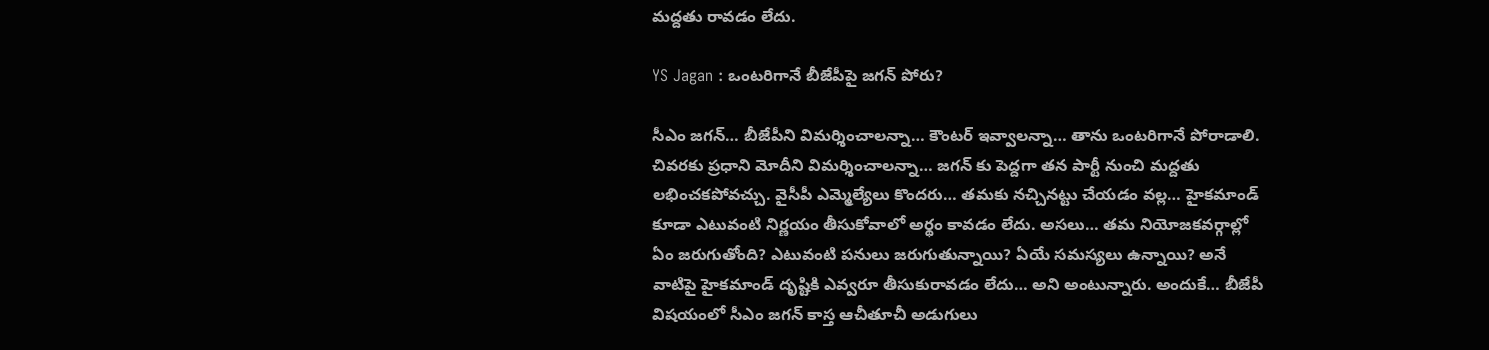మద్దతు రావడం లేదు.

YS Jagan : ఒంటరిగానే బీజేపీపై జగన్ పోరు?

సీఎం జగన్… బీజేపీని విమర్శించాలన్నా… కౌంటర్ ఇవ్వాలన్నా… తాను ఒంటరిగానే పోరాడాలి. చివరకు ప్రధాని మోదీని విమర్శించాలన్నా… జగన్ కు పెద్దగా తన పార్టీ నుంచి మద్దతు లభించకపోవచ్చు. వైసీపీ ఎమ్మెల్యేలు కొందరు… తమకు నచ్చినట్టు చేయడం వల్ల… హైకమాండ్ కూడా ఎటువంటి నిర్ణయం తీసుకోవాలో అర్థం కావడం లేదు. అసలు… తమ నియోజకవర్గాల్లో ఏం జరుగుతోంది? ఎటువంటి పనులు జరుగుతున్నాయి? ఏయే సమస్యలు ఉన్నాయి? అనే వాటిపై హైకమాండ్ దృష్టికి ఎవ్వరూ తీసుకురావడం లేదు… అని అంటున్నారు. అందుకే… బీజేపీ విషయంలో సీఎం జగన్ కాస్త ఆచీతూచీ అడుగులు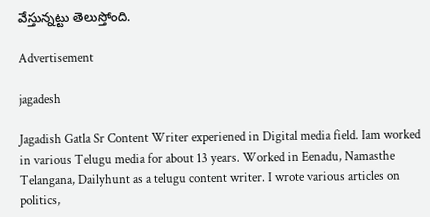వేస్తున్నట్టు తెలుస్తోంది.

Advertisement

jagadesh

Jagadish Gatla Sr Content Writer experiened in Digital media field. Iam worked in various Telugu media for about 13 years. Worked in Eenadu, Namasthe Telangana, Dailyhunt as a telugu content writer. I wrote various articles on politics,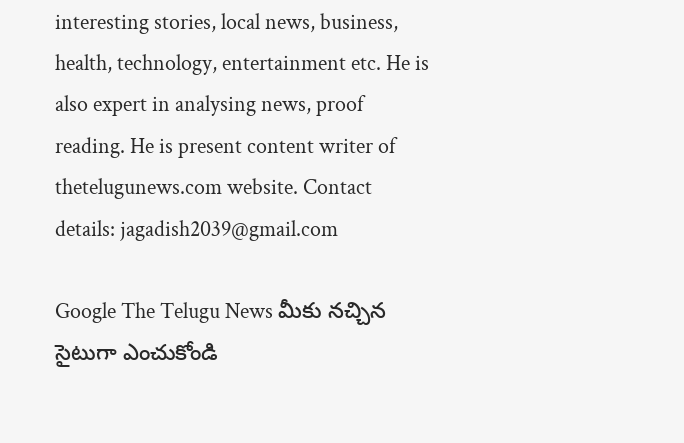interesting stories, local news, business, health, technology, entertainment etc. He is also expert in analysing news, proof reading. He is present content writer of thetelugunews.com website. Contact details: jagadish2039@gmail.com

Google The Telugu News మీకు నచ్చిన సైటుగా ఎంచుకోండి